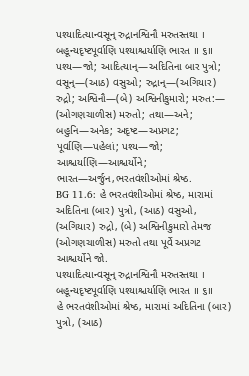પશ્યાદિત્યાન્વસૂન્ રુદ્રાનશ્વિનૌ મરુતસ્તથા ।
બહૂન્યદૃષ્ટપૂર્વાણિ પશ્યાશ્ચર્યાણિ ભારત ॥ ૬॥
પશ્ય—જો; આદિત્યાન્—અદિતિના બાર પુત્રો; વસૂન્—(આઠ) વસુઓ; રુદ્રાન્—(અગિયાર) રુદ્રો; અશ્વિનૌ—(બે) અશ્વિનીકુમારો; મરુત:— (ઓગણચાળીસ) મરુતો; તથા—અને; બહુનિ—અનેક; અદૃષ્ટ—અપ્રગટ; પૂર્વાણિ—પહેલાં; પશ્ય—જો; આશ્ચર્યાણિ—આશ્ચર્યોને; ભારત—અર્જુન,ભરતવંશીઓમાં શ્રેષ્ઠ.
BG 11.6: હે ભરતવંશીઓમાં શ્રેષ્ઠ, મારામાં અદિતિના (બાર) પુત્રો, (આઠ) વસુઓ, (અગિયાર) રુદ્રો, (બે) અશ્વિનીકુમારો તેમજ (ઓગણચાળીસ) મરુતો તથા પૂર્વે અપ્રગટ આશ્ચર્યોને જો.
પશ્યાદિત્યાન્વસૂન્ રુદ્રાનશ્વિનૌ મરુતસ્તથા ।
બહૂન્યદૃષ્ટપૂર્વાણિ પશ્યાશ્ચર્યાણિ ભારત ॥ ૬॥
હે ભરતવંશીઓમાં શ્રેષ્ઠ, મારામાં અદિતિના (બાર) પુત્રો, (આઠ)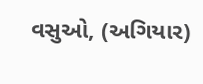વસુઓ, (અગિયાર)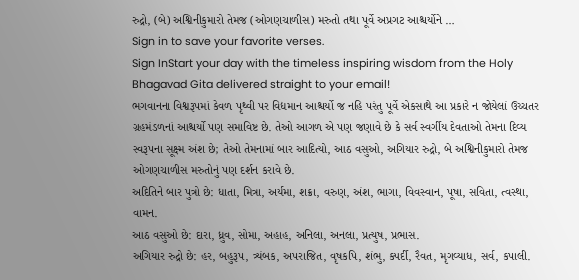રુદ્રો, (બે) અશ્વિનીકુમારો તેમજ (ઓગણચાળીસ) મરુતો તથા પૂર્વે અપ્રગટ આશ્ચર્યોને …
Sign in to save your favorite verses.
Sign InStart your day with the timeless inspiring wisdom from the Holy Bhagavad Gita delivered straight to your email!
ભગવાનના વિશ્વરૂપમાં કેવળ પૃથ્વી પર વિદ્યમાન આશ્ચર્યો જ નહિ પરંતુ પૂર્વે એકસાથે આ પ્રકારે ન જોયેલાં ઉચ્ચતર ગ્રહમંડળનાં આશ્ચર્યો પણ સમાવિષ્ટ છે. તેઓ આગળ એ પણ જણાવે છે કે સર્વ સ્વર્ગીય દેવતાઓ તેમના દિવ્ય સ્વરૂપના સૂક્ષ્મ અંશ છે; તેઓ તેમનામાં બાર આદિત્યો, આઠ વસુઓ, અગિયાર રુદ્રો, બે અશ્વિનીકુમારો તેમજ ઓગણચાળીસ મરુતોનું પણ દર્શન કરાવે છે.
અદિતિને બાર પુત્રો છે: ધાતા, મિત્રા, અર્યમા, શક્રા, વરુણ, અંશ, ભાગા, વિવસ્વાન, પૂષા, સવિતા, ત્વસ્થા, વામન.
આઠ વસુઓ છે: દારા, ધ્રુવ, સોમા, અહાહ, અનિલા, અનલા, પ્રત્યુષ, પ્રભાસ.
અગિયાર રુદ્રો છે: હર, બહુરૂપ, ત્ર્યંબક, અપરાજિત, વૃષકપિ, શંભુ, ક્પર્દી, રૈવત, મૃગવ્યાધ, સર્વ, કપાલી.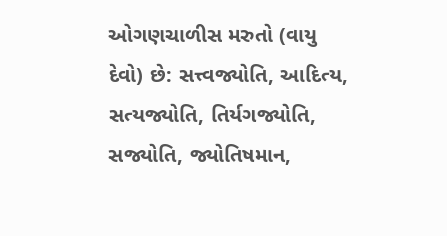ઓગણચાળીસ મરુતો (વાયુ દેવો) છે: સત્ત્વજ્યોતિ, આદિત્ય, સત્યજ્યોતિ, તિર્યગજ્યોતિ, સજ્યોતિ, જ્યોતિષમાન,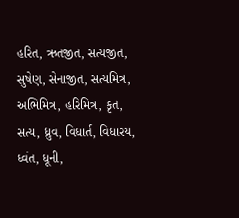હરિત, ઋતજીત, સત્યજીત, સુષેણ, સેનાજીત, સત્યમિત્ર, અભિમિત્ર, હરિમિત્ર, કૃત, સત્ય, ધ્રુવ, વિધાર્ત, વિધારય, ધ્વંત, ધૂની,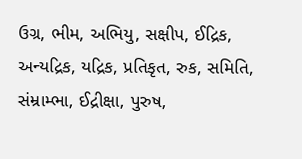ઉગ્ર, ભીમ, અભિયુ, સક્ષીપ, ઈદ્રિક, અન્યદ્રિક, યદ્રિક, પ્રતિકૃત, રુક, સમિતિ, સંમ્રામ્ભા, ઈદ્રીક્ષા, પુરુષ,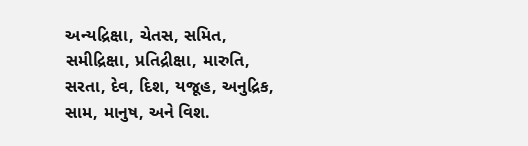અન્યદ્રિક્ષા, ચેતસ, સમિત, સમીદ્રિક્ષા, પ્રતિદ્રીક્ષા, મારુતિ, સરતા, દેવ, દિશ, યજૂહ, અનુદ્રિક, સામ, માનુષ, અને વિશ.